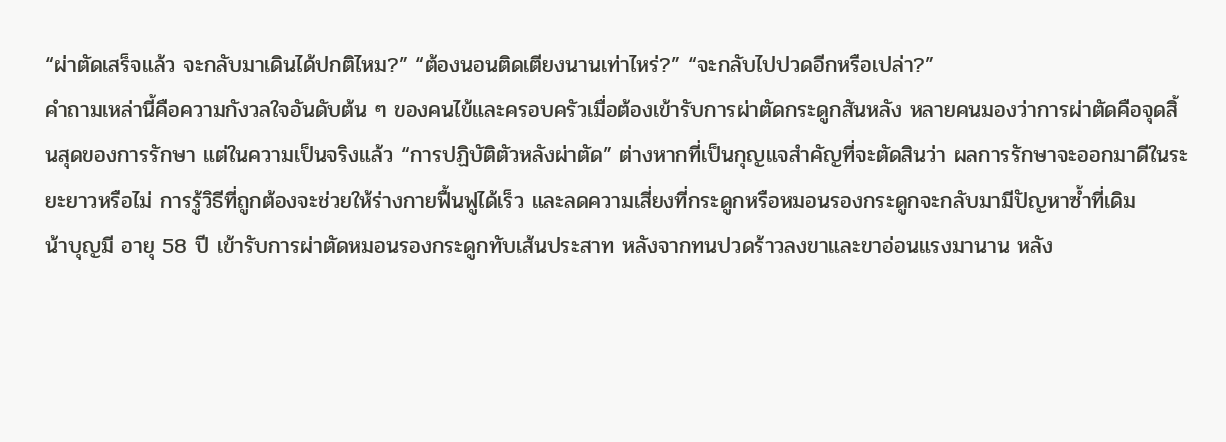“ผ่าตัดเสร็จแล้ว จะกลับมาเดินได้ปกติไหม?” “ต้องนอนติดเตียงนานเท่าไหร่?” “จะกลับไปปวดอีกหรือเปล่า?”
คำถามเหล่านี้คือความกังวลใจอันดับต้น ๆ ของคนไข้และครอบครัวเมื่อต้องเข้ารับการผ่าตัดกระดูกสันหลัง หลายคนมองว่าการผ่าตัดคือจุดสิ้นสุดของการรักษา แต่ในความเป็นจริงแล้ว “การปฏิบัติตัวหลังผ่าตัด” ต่างหากที่เป็นกุญแจสำคัญที่จะตัดสินว่า ผลการรักษาจะออกมาดีในระยะยาวหรือไม่ การรู้วิธีที่ถูกต้องจะช่วยให้ร่างกายฟื้นฟูได้เร็ว และลดความเสี่ยงที่กระดูกหรือหมอนรองกระดูกจะกลับมามีปัญหาซ้ำที่เดิม
น้าบุญมี อายุ 58 ปี เข้ารับการผ่าตัดหมอนรองกระดูกทับเส้นประสาท หลังจากทนปวดร้าวลงขาและขาอ่อนแรงมานาน หลัง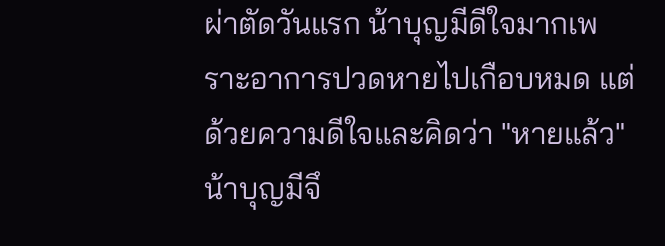ผ่าตัดวันแรก น้าบุญมีดีใจมากเพราะอาการปวดหายไปเกือบหมด แต่ด้วยความดีใจและคิดว่า "หายแล้ว" น้าบุญมีจึ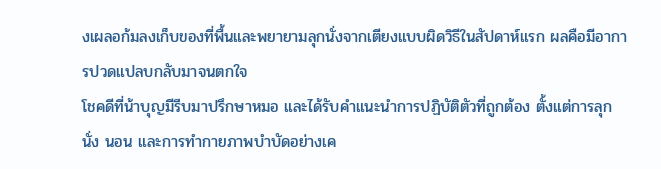งเผลอก้มลงเก็บของที่พื้นและพยายามลุกนั่งจากเตียงแบบผิดวิธีในสัปดาห์แรก ผลคือมีอาการปวดแปลบกลับมาจนตกใจ
โชคดีที่น้าบุญมีรีบมาปรึกษาหมอ และได้รับคำแนะนำการปฏิบัติตัวที่ถูกต้อง ตั้งแต่การลุก นั่ง นอน และการทำกายภาพบำบัดอย่างเค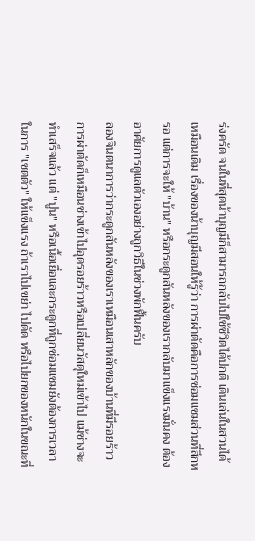ร่งครัด จนในที่สุดน้าบุญมีก็สามารถกลับไปใช้ชีวิตได้ปกติ เดินเล่นในสวนได้เหมือนเดิม เรื่องของน้าบุญมีสอนให้รู้ว่า การผ่าตัดคือการซ่อมแซมส่วนที่สึกหรอ แต่การจะให้ "บ้าน" หรือกระดูกสันหลังของเรากลับมาแข็งแรงมั่นคง ต้องอาศัยการดูแลตัวเองอย่างถูกวิธีในช่วงพักฟื้นครับ
ลองจินตนาการว่ากระดูกสันหลังของเราเหมือนเสาหลักของบ้านที่มีรอยร้าว การผ่าตัดก็เหมือนช่างเข้าไปอุดรอยร้าวหรือเปลี่ยนวัสดุใหม่เข้าไป แม้ช่างจะทำเสร็จแล้ว แต่ "ปูน" หรือเนื้อเยื่อและกระดูกที่ถูกซ่อมแซมยังต้องการเวลาในการ "เซตตัว" ให้แข็งแรง ถ้าเราไปเขย่า ไปดัด หรือไปยกของหนักในขณะที่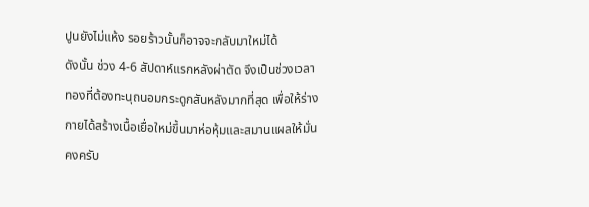ปูนยังไม่แห้ง รอยร้าวนั้นก็อาจจะกลับมาใหม่ได้
ดังนั้น ช่วง 4-6 สัปดาห์แรกหลังผ่าตัด จึงเป็นช่วงเวลาทองที่ต้องทะนุถนอมกระดูกสันหลังมากที่สุด เพื่อให้ร่างกายได้สร้างเนื้อเยื่อใหม่ขึ้นมาห่อหุ้มและสมานแผลให้มั่นคงครับ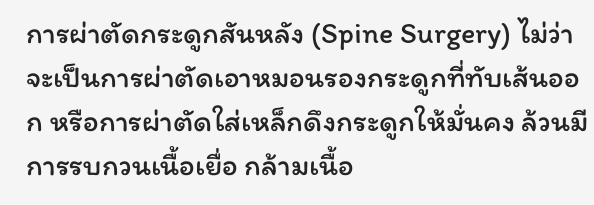การผ่าตัดกระดูกสันหลัง (Spine Surgery) ไม่ว่าจะเป็นการผ่าตัดเอาหมอนรองกระดูกที่ทับเส้นออก หรือการผ่าตัดใส่เหล็กดึงกระดูกให้มั่นคง ล้วนมีการรบกวนเนื้อเยื่อ กล้ามเนื้อ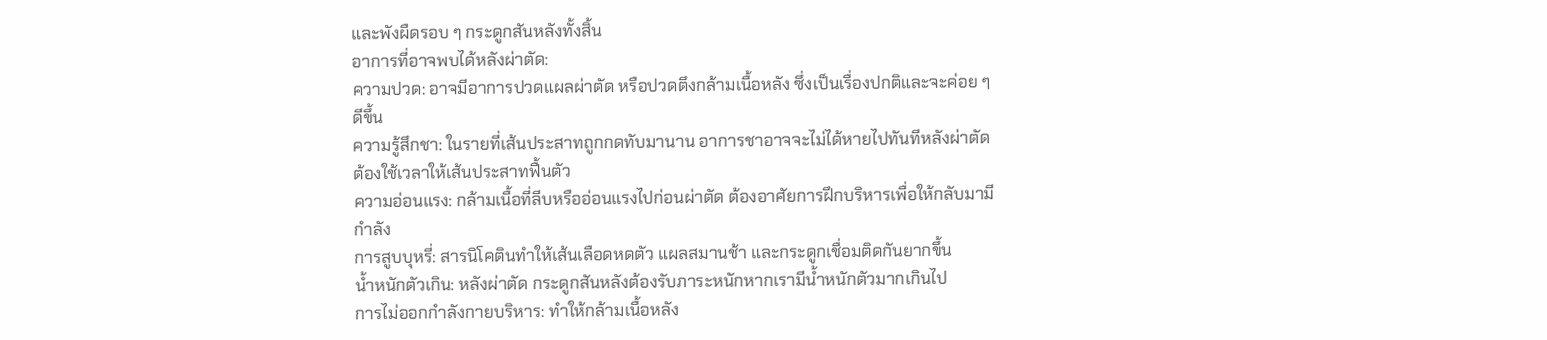และพังผืดรอบ ๆ กระดูกสันหลังทั้งสิ้น
อาการที่อาจพบได้หลังผ่าตัด:
ความปวด: อาจมีอาการปวดแผลผ่าตัด หรือปวดตึงกล้ามเนื้อหลัง ซึ่งเป็นเรื่องปกติและจะค่อย ๆ ดีขึ้น
ความรู้สึกชา: ในรายที่เส้นประสาทถูกกดทับมานาน อาการชาอาจจะไม่ได้หายไปทันทีหลังผ่าตัด ต้องใช้เวลาให้เส้นประสาทฟื้นตัว
ความอ่อนแรง: กล้ามเนื้อที่ลีบหรืออ่อนแรงไปก่อนผ่าตัด ต้องอาศัยการฝึกบริหารเพื่อให้กลับมามีกำลัง
การสูบบุหรี่: สารนิโคตินทำให้เส้นเลือดหดตัว แผลสมานช้า และกระดูกเชื่อมติดกันยากขึ้น
น้ำหนักตัวเกิน: หลังผ่าตัด กระดูกสันหลังต้องรับภาระหนักหากเรามีน้ำหนักตัวมากเกินไป
การไม่ออกกำลังกายบริหาร: ทำให้กล้ามเนื้อหลัง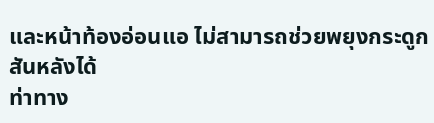และหน้าท้องอ่อนแอ ไม่สามารถช่วยพยุงกระดูกสันหลังได้
ท่าทาง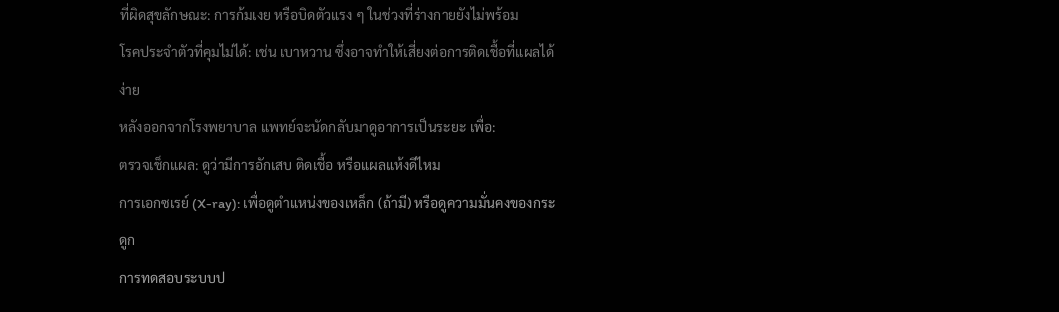ที่ผิดสุขลักษณะ: การก้มเงย หรือบิดตัวแรง ๆ ในช่วงที่ร่างกายยังไม่พร้อม
โรคประจำตัวที่คุมไม่ได้: เช่น เบาหวาน ซึ่งอาจทำให้เสี่ยงต่อการติดเชื้อที่แผลได้ง่าย
หลังออกจากโรงพยาบาล แพทย์จะนัดกลับมาดูอาการเป็นระยะ เพื่อ:
ตรวจเช็กแผล: ดูว่ามีการอักเสบ ติดเชื้อ หรือแผลแห้งดีไหม
การเอกซเรย์ (X-ray): เพื่อดูตำแหน่งของเหล็ก (ถ้ามี) หรือดูความมั่นคงของกระดูก
การทดสอบระบบป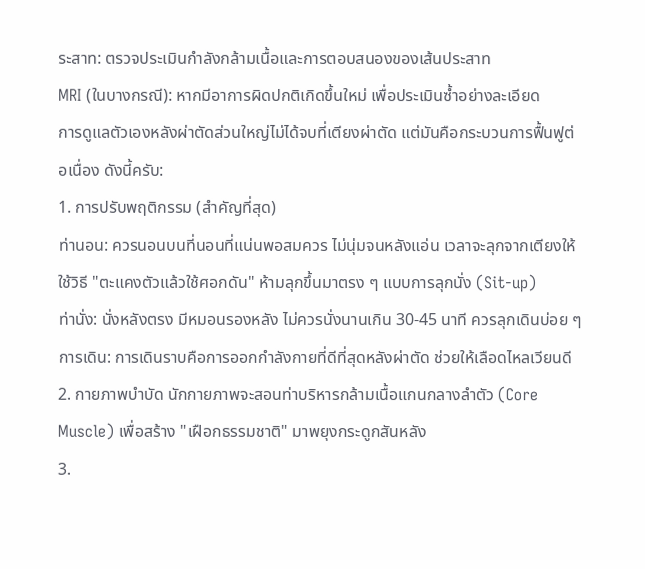ระสาท: ตรวจประเมินกำลังกล้ามเนื้อและการตอบสนองของเส้นประสาท
MRI (ในบางกรณี): หากมีอาการผิดปกติเกิดขึ้นใหม่ เพื่อประเมินซ้ำอย่างละเอียด
การดูแลตัวเองหลังผ่าตัดส่วนใหญ่ไม่ได้จบที่เตียงผ่าตัด แต่มันคือกระบวนการฟื้นฟูต่อเนื่อง ดังนี้ครับ:
1. การปรับพฤติกรรม (สำคัญที่สุด)
ท่านอน: ควรนอนบนที่นอนที่แน่นพอสมควร ไม่นุ่มจนหลังแอ่น เวลาจะลุกจากเตียงให้ใช้วิธี "ตะแคงตัวแล้วใช้ศอกดัน" ห้ามลุกขึ้นมาตรง ๆ แบบการลุกนั่ง (Sit-up)
ท่านั่ง: นั่งหลังตรง มีหมอนรองหลัง ไม่ควรนั่งนานเกิน 30-45 นาที ควรลุกเดินบ่อย ๆ
การเดิน: การเดินราบคือการออกกำลังกายที่ดีที่สุดหลังผ่าตัด ช่วยให้เลือดไหลเวียนดี
2. กายภาพบำบัด นักกายภาพจะสอนท่าบริหารกล้ามเนื้อแกนกลางลำตัว (Core Muscle) เพื่อสร้าง "เฝือกธรรมชาติ" มาพยุงกระดูกสันหลัง
3.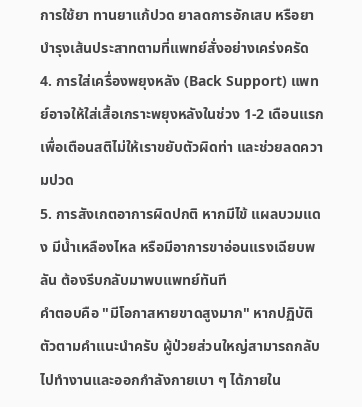การใช้ยา ทานยาแก้ปวด ยาลดการอักเสบ หรือยาบำรุงเส้นประสาทตามที่แพทย์สั่งอย่างเคร่งครัด
4. การใส่เครื่องพยุงหลัง (Back Support) แพทย์อาจให้ใส่เสื้อเกราะพยุงหลังในช่วง 1-2 เดือนแรก เพื่อเตือนสติไม่ให้เราขยับตัวผิดท่า และช่วยลดความปวด
5. การสังเกตอาการผิดปกติ หากมีไข้ แผลบวมแดง มีน้ำเหลืองไหล หรือมีอาการขาอ่อนแรงเฉียบพลัน ต้องรีบกลับมาพบแพทย์ทันที
คำตอบคือ "มีโอกาสหายขาดสูงมาก" หากปฏิบัติตัวตามคำแนะนำครับ ผู้ป่วยส่วนใหญ่สามารถกลับไปทำงานและออกกำลังกายเบา ๆ ได้ภายใน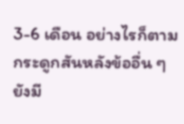3-6 เดือน อย่างไรก็ตาม กระดูกสันหลังข้ออื่น ๆ ยังมี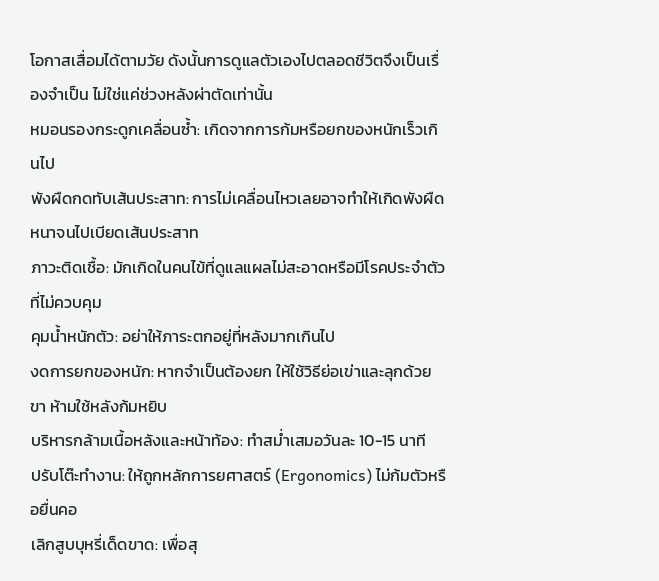โอกาสเสื่อมได้ตามวัย ดังนั้นการดูแลตัวเองไปตลอดชีวิตจึงเป็นเรื่องจำเป็น ไม่ใช่แค่ช่วงหลังผ่าตัดเท่านั้น
หมอนรองกระดูกเคลื่อนซ้ำ: เกิดจากการก้มหรือยกของหนักเร็วเกินไป
พังผืดกดทับเส้นประสาท: การไม่เคลื่อนไหวเลยอาจทำให้เกิดพังผืดหนาจนไปเบียดเส้นประสาท
ภาวะติดเชื้อ: มักเกิดในคนไข้ที่ดูแลแผลไม่สะอาดหรือมีโรคประจำตัวที่ไม่ควบคุม
คุมน้ำหนักตัว: อย่าให้ภาระตกอยู่ที่หลังมากเกินไป
งดการยกของหนัก: หากจำเป็นต้องยก ให้ใช้วิธีย่อเข่าและลุกด้วยขา ห้ามใช้หลังก้มหยิบ
บริหารกล้ามเนื้อหลังและหน้าท้อง: ทำสม่ำเสมอวันละ 10-15 นาที
ปรับโต๊ะทำงาน: ให้ถูกหลักการยศาสตร์ (Ergonomics) ไม่ก้มตัวหรือยื่นคอ
เลิกสูบบุหรี่เด็ดขาด: เพื่อสุ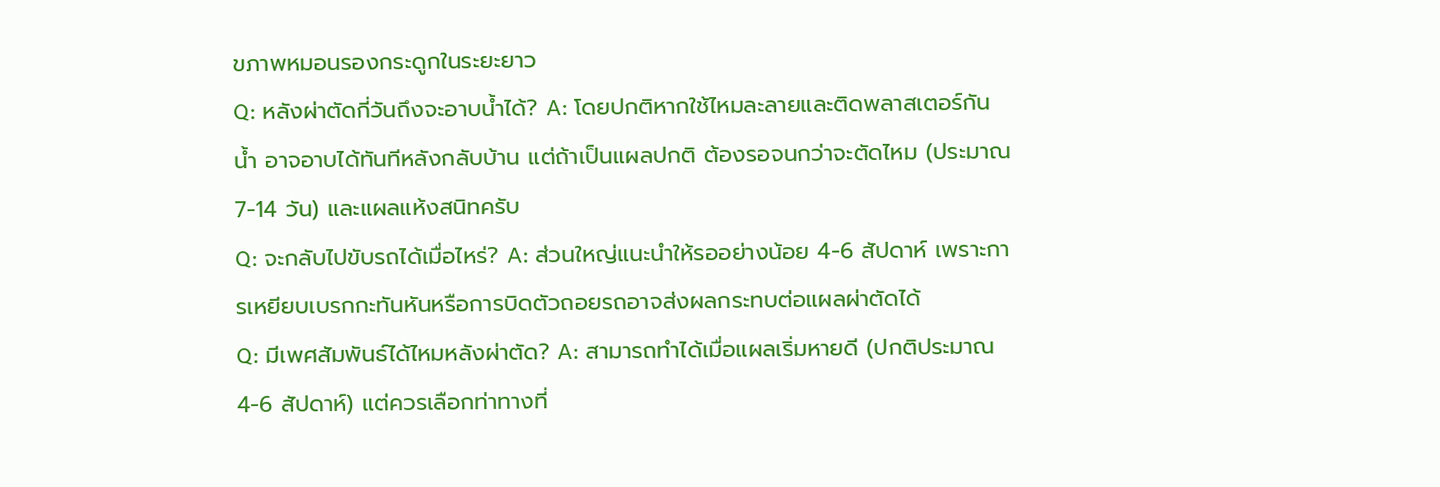ขภาพหมอนรองกระดูกในระยะยาว
Q: หลังผ่าตัดกี่วันถึงจะอาบน้ำได้? A: โดยปกติหากใช้ไหมละลายและติดพลาสเตอร์กันน้ำ อาจอาบได้ทันทีหลังกลับบ้าน แต่ถ้าเป็นแผลปกติ ต้องรอจนกว่าจะตัดไหม (ประมาณ 7-14 วัน) และแผลแห้งสนิทครับ
Q: จะกลับไปขับรถได้เมื่อไหร่? A: ส่วนใหญ่แนะนำให้รออย่างน้อย 4-6 สัปดาห์ เพราะการเหยียบเบรกกะทันหันหรือการบิดตัวถอยรถอาจส่งผลกระทบต่อแผลผ่าตัดได้
Q: มีเพศสัมพันธ์ได้ไหมหลังผ่าตัด? A: สามารถทำได้เมื่อแผลเริ่มหายดี (ปกติประมาณ 4-6 สัปดาห์) แต่ควรเลือกท่าทางที่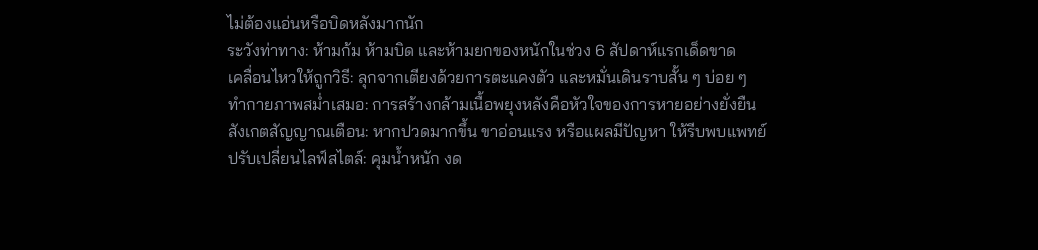ไม่ต้องแอ่นหรือบิดหลังมากนัก
ระวังท่าทาง: ห้ามก้ม ห้ามบิด และห้ามยกของหนักในช่วง 6 สัปดาห์แรกเด็ดขาด
เคลื่อนไหวให้ถูกวิธี: ลุกจากเตียงด้วยการตะแคงตัว และหมั่นเดินราบสั้น ๆ บ่อย ๆ
ทำกายภาพสม่ำเสมอ: การสร้างกล้ามเนื้อพยุงหลังคือหัวใจของการหายอย่างยั่งยืน
สังเกตสัญญาณเตือน: หากปวดมากขึ้น ขาอ่อนแรง หรือแผลมีปัญหา ให้รีบพบแพทย์
ปรับเปลี่ยนไลฟ์สไตล์: คุมน้ำหนัก งด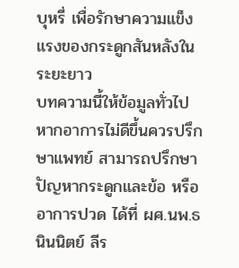บุหรี่ เพื่อรักษาความแข็งแรงของกระดูกสันหลังในระยะยาว
บทความนี้ให้ข้อมูลทั่วไป หากอาการไม่ดีขึ้นควรปรึกษาแพทย์ สามารถปรึกษาปัญหากระดูกและข้อ หรืออาการปวด ได้ที่ ผศ.นพ.ธนินนิตย์ ลีร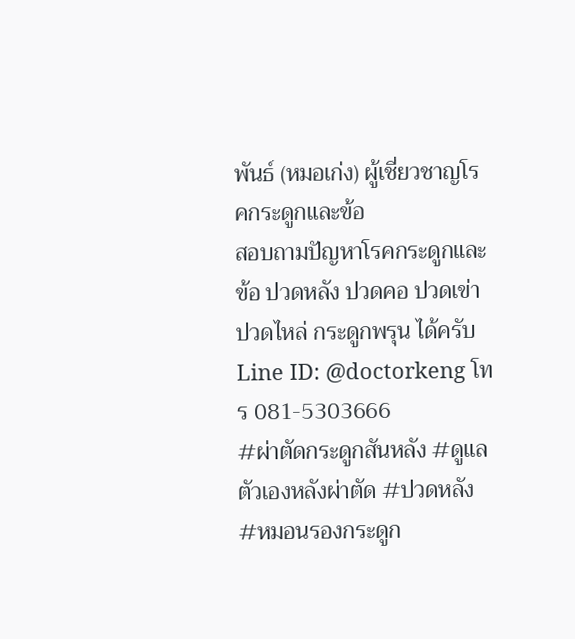พันธ์ (หมอเก่ง) ผู้เชี่ยวชาญโรคกระดูกและข้อ
สอบถามปัญหาโรคกระดูกและข้อ ปวดหลัง ปวดคอ ปวดเข่า ปวดไหล่ กระดูกพรุน ได้ครับ
Line ID: @doctorkeng โทร 081-5303666
#ผ่าตัดกระดูกสันหลัง #ดูแลตัวเองหลังผ่าตัด #ปวดหลัง #หมอนรองกระดูก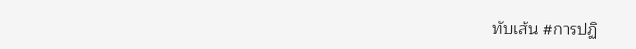ทับเส้น #การปฏิ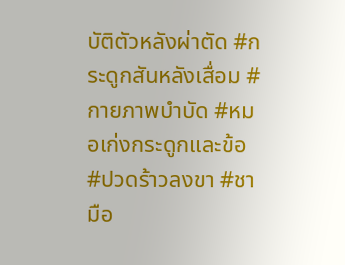บัติตัวหลังผ่าตัด #กระดูกสันหลังเสื่อม #กายภาพบำบัด #หมอเก่งกระดูกและข้อ #ปวดร้าวลงขา #ชามือ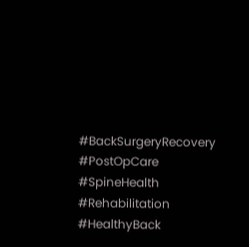#BackSurgeryRecovery #PostOpCare #SpineHealth #Rehabilitation #HealthyBack